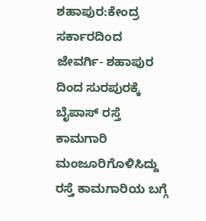ಶಹಾಪುರ:ಕೇಂದ್ರ ಸರ್ಕಾರದಿಂದ ಜೇವರ್ಗಿ- ಶಹಾಪುರ ದಿಂದ ಸುರಪುರಕ್ಕೆ ಬೈಪಾಸ್ ರಸ್ತೆ ಕಾಮಗಾರಿ ಮಂಜೂರಿಗೊಳಿಸಿದ್ದು ರಸ್ತೆ ಕಾಮಗಾರಿಯ ಬಗ್ಗೆ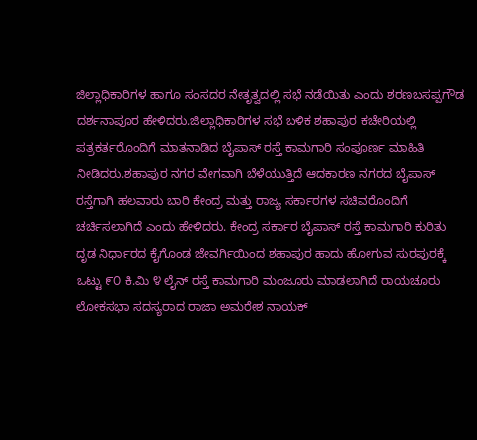ಜಿಲ್ಲಾಧಿಕಾರಿಗಳ ಹಾಗೂ ಸಂಸದರ ನೇತೃತ್ವದಲ್ಲಿ ಸಭೆ ನಡೆಯಿತು ಎಂದು ಶರಣಬಸಪ್ಪಗೌಡ ದರ್ಶನಾಪೂರ ಹೇಳಿದರು.ಜಿಲ್ಲಾಧಿಕಾರಿಗಳ ಸಭೆ ಬಳಿಕ ಶಹಾಪುರ ಕಚೇರಿಯಲ್ಲಿ ಪತ್ರಕರ್ತರೊಂದಿಗೆ ಮಾತನಾಡಿದ ಬೈಪಾಸ್ ರಸ್ತೆ ಕಾಮಗಾರಿ ಸಂಪೂರ್ಣ ಮಾಹಿತಿ ನೀಡಿದರು.ಶಹಾಪುರ ನಗರ ವೇಗವಾಗಿ ಬೆಳೆಯುತ್ತಿದೆ ಆದಕಾರಣ ನಗರದ ಬೈಪಾಸ್ ರಸ್ತೆಗಾಗಿ ಹಲವಾರು ಬಾರಿ ಕೇಂದ್ರ ಮತ್ತು ರಾಜ್ಯ ಸರ್ಕಾರಗಳ ಸಚಿವರೊಂದಿಗೆ ಚರ್ಚಿಸಲಾಗಿದೆ ಎಂದು ಹೇಳಿದರು. ಕೇಂದ್ರ ಸರ್ಕಾರ ಬೈಪಾಸ್ ರಸ್ತೆ ಕಾಮಗಾರಿ ಕುರಿತು ದೃಡ ನಿರ್ಧಾರದ ಕೈಗೊಂಡ ಜೇವರ್ಗಿಯಿಂದ ಶಹಾಪುರ ಹಾದು ಹೋಗುವ ಸುರಪುರಕ್ಕೆ ಒಟ್ಟು ೯೦ ಕಿ.ಮಿ ೪ ಲೈನ್ ರಸ್ತೆ ಕಾಮಗಾರಿ ಮಂಜೂರು ಮಾಡಲಾಗಿದೆ ರಾಯಚೂರು ಲೋಕಸಭಾ ಸದಸ್ಯರಾದ ರಾಜಾ ಅಮರೇಶ ನಾಯಕ್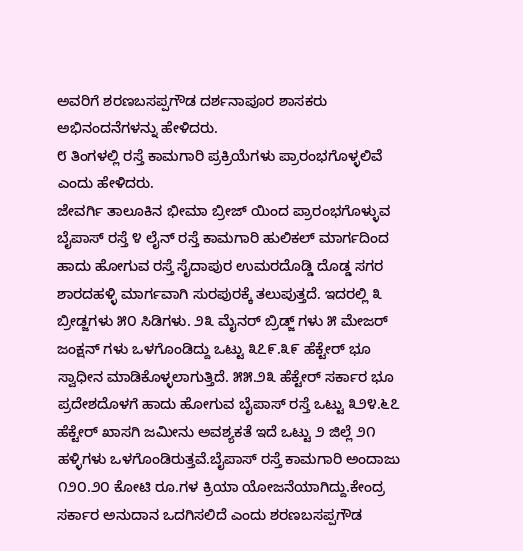ಅವರಿಗೆ ಶರಣಬಸಪ್ಪಗೌಡ ದರ್ಶನಾಪೂರ ಶಾಸಕರು ಅಭಿನಂದನೆಗಳನ್ನು ಹೇಳಿದರು.
೮ ತಿಂಗಳಲ್ಲಿ ರಸ್ತೆ ಕಾಮಗಾರಿ ಪ್ರಕ್ರಿಯೆಗಳು ಪ್ರಾರಂಭಗೊಳ್ಳಲಿವೆ ಎಂದು ಹೇಳಿದರು.
ಜೇವರ್ಗಿ ತಾಲೂಕಿನ ಭೀಮಾ ಬ್ರೀಜ್ ಯಿಂದ ಪ್ರಾರಂಭಗೊಳ್ಳುವ ಬೈಪಾಸ್ ರಸ್ತೆ ೪ ಲೈನ್ ರಸ್ತೆ ಕಾಮಗಾರಿ ಹುಲಿಕಲ್ ಮಾರ್ಗದಿಂದ ಹಾದು ಹೋಗುವ ರಸ್ತೆ ಸೈದಾಪುರ ಉಮರದೊಡ್ಡಿ ದೊಡ್ಡ ಸಗರ ಶಾರದಹಳ್ಳಿ ಮಾರ್ಗವಾಗಿ ಸುರಪುರಕ್ಕೆ ತಲುಪುತ್ತದೆ. ಇದರಲ್ಲಿ ೩ ಬ್ರೀಡ್ಜಗಳು ೫೦ ಸಿಡಿಗಳು. ೨೩ ಮೈನರ್ ಬ್ರಿಡ್ಜ್ ಗಳು ೫ ಮೇಜರ್ ಜಂಕ್ಷನ್ ಗಳು ಒಳಗೊಂಡಿದ್ದು ಒಟ್ಟು ೩೭೯.೩೯ ಹೆಕ್ಟೇರ್ ಭೂ ಸ್ವಾಧೀನ ಮಾಡಿಕೊಳ್ಳಲಾಗುತ್ತಿದೆ. ೫೫.೨೩ ಹೆಕ್ಟೇರ್ ಸರ್ಕಾರ ಭೂ ಪ್ರದೇಶದೊಳಗೆ ಹಾದು ಹೋಗುವ ಬೈಪಾಸ್ ರಸ್ತೆ ಒಟ್ಟು ೩೨೪.೬೭ ಹೆಕ್ಟೇರ್ ಖಾಸಗಿ ಜಮೀನು ಅವಶ್ಯಕತೆ ಇದೆ ಒಟ್ಟು ೨ ಜಿಲ್ಲೆ ೨೧ ಹಳ್ಳಿಗಳು ಒಳಗೊಂಡಿರುತ್ತವೆ.ಬೈಪಾಸ್ ರಸ್ತೆ ಕಾಮಗಾರಿ ಅಂದಾಜು ೧೨೦.೨೦ ಕೋಟಿ ರೂ.ಗಳ ಕ್ರಿಯಾ ಯೋಜನೆಯಾಗಿದ್ದು.ಕೇಂದ್ರ ಸರ್ಕಾರ ಅನುದಾನ ಒದಗಿಸಲಿದೆ ಎಂದು ಶರಣಬಸಪ್ಪಗೌಡ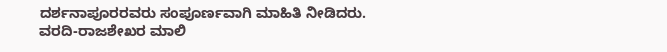ದರ್ಶನಾಪೂರರವರು ಸಂಪೂರ್ಣವಾಗಿ ಮಾಹಿತಿ ನೀಡಿದರು.
ವರದಿ-ರಾಜಶೇಖರ ಮಾಲಿ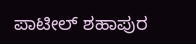ಪಾಟೀಲ್ ಶಹಾಪುರ